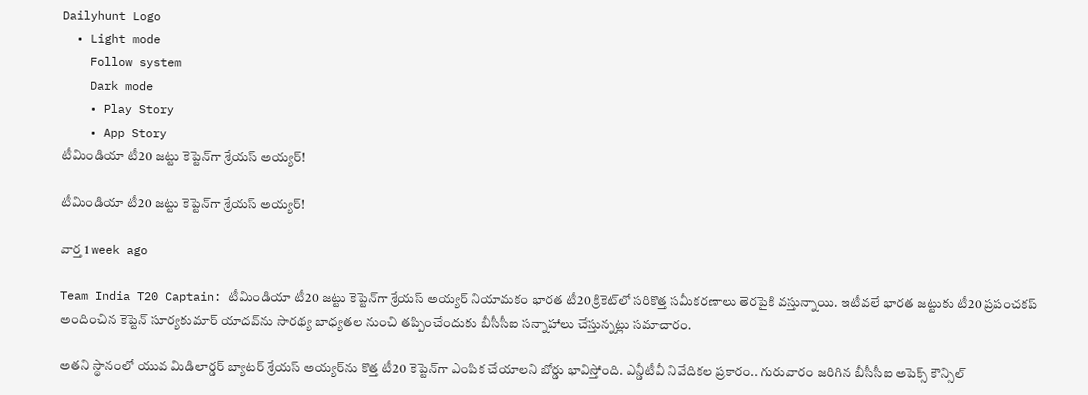Dailyhunt Logo
  • Light mode
    Follow system
    Dark mode
    • Play Story
    • App Story
టీమిండియా టీ20 జట్టు కెప్టెన్‌గా శ్రేయస్ అయ్యర్!

టీమిండియా టీ20 జట్టు కెప్టెన్‌గా శ్రేయస్ అయ్యర్!

వార్త 1 week ago

Team India T20 Captain: టీమిండియా టీ20 జట్టు కెప్టెన్‌గా శ్రేయస్ అయ్యర్ నియామకం భారత టీ20 క్రికెట్‌లో సరికొత్త సమీకరణాలు తెరపైకి వస్తున్నాయి. ఇటీవలే భారత జట్టుకు టీ20 ప్రపంచకప్ అందించిన కెప్టెన్ సూర్యకుమార్ యాదవ్‌ను సారథ్య బాధ్యతల నుంచి తప్పించేందుకు బీసీసీఐ సన్నాహాలు చేస్తున్నట్లు సమాచారం.

అతని స్థానంలో యువ మిడిలార్డర్ బ్యాటర్ శ్రేయస్ అయ్యర్‌ను కొత్త టీ20 కెప్టెన్‌గా ఎంపిక చేయాలని బోర్డు భావిస్తోంది. ఎన్డీటీవీ నివేదికల ప్రకారం.. గురువారం జరిగిన బీసీసీఐ అపెక్స్ కౌన్సిల్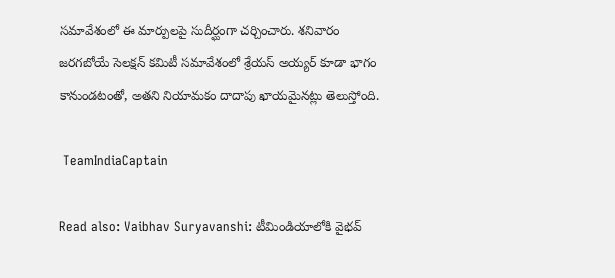సమావేశంలో ఈ మార్పులపై సుదీర్ఘంగా చర్చించారు. శనివారం జరగబోయే సెలక్షన్ కమిటీ సమావేశంలో శ్రేయస్ అయ్యర్ కూడా భాగం కానుండటంతో, అతని నియామకం దాదాపు ఖాయమైనట్లు తెలుస్తోంది.

 TeamIndiaCaptain

Read also: Vaibhav Suryavanshi: టీమిండియాలోకి వైభవ్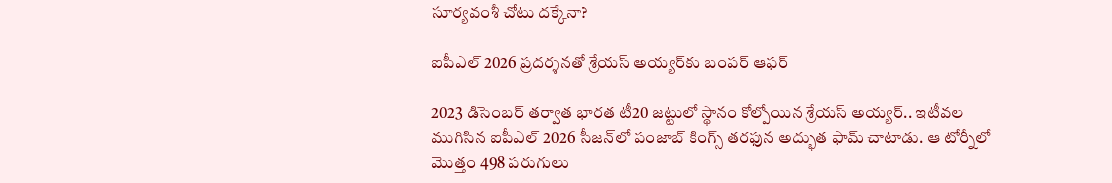సూర్యవంశీ చోటు దక్కేనా?

ఐపీఎల్ 2026 ప్రదర్శనతో శ్రేయస్ అయ్యర్‌కు బంపర్ ఆఫర్

2023 డిసెంబర్ తర్వాత భారత టీ20 జట్టులో స్థానం కోల్పోయిన శ్రేయస్ అయ్యర్.. ఇటీవల ముగిసిన ఐపీఎల్ 2026 సీజన్‌లో పంజాబ్ కింగ్స్ తరఫున అద్భుత ఫామ్ చాటాడు. ఆ టోర్నీలో మొత్తం 498 పరుగులు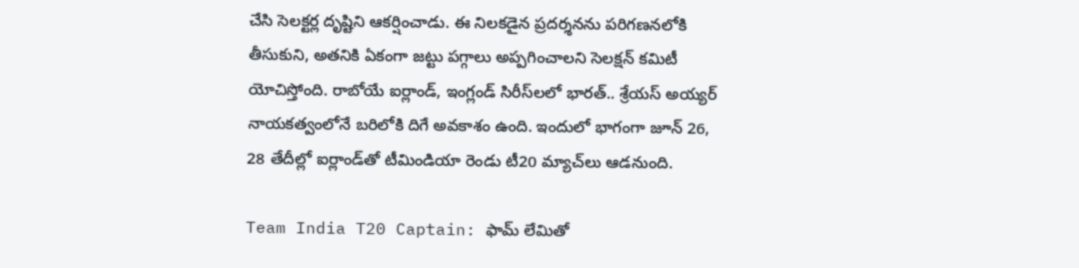చేసి సెలక్టర్ల దృష్టిని ఆకర్షించాడు. ఈ నిలకడైన ప్రదర్శనను పరిగణనలోకి తీసుకుని, అతనికి ఏకంగా జట్టు పగ్గాలు అప్పగించాలని సెలక్షన్ కమిటీ యోచిస్తోంది. రాబోయే ఐర్లాండ్, ఇంగ్లండ్ సిరీస్‌లలో భారత్.. శ్రేయస్ అయ్యర్ నాయకత్వంలోనే బరిలోకి దిగే అవకాశం ఉంది. ఇందులో భాగంగా జూన్ 26, 28 తేదీల్లో ఐర్లాండ్‌తో టీమిండియా రెండు టీ20 మ్యాచ్‌లు ఆడనుంది.

Team India T20 Captain: ఫామ్ లేమితో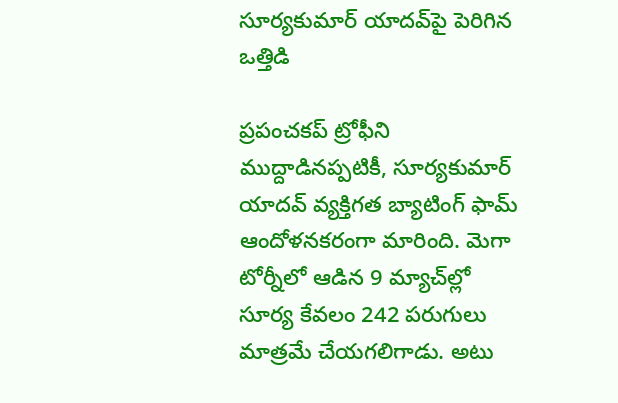సూర్యకుమార్ యాదవ్‌పై పెరిగిన ఒత్తిడి

ప్రపంచకప్ ట్రోఫీని ముద్దాడినప్పటికీ, సూర్యకుమార్ యాదవ్ వ్యక్తిగత బ్యాటింగ్ ఫామ్ ఆందోళనకరంగా మారింది. మెగా టోర్నీలో ఆడిన 9 మ్యాచ్‌ల్లో సూర్య కేవలం 242 పరుగులు మాత్రమే చేయగలిగాడు. అటు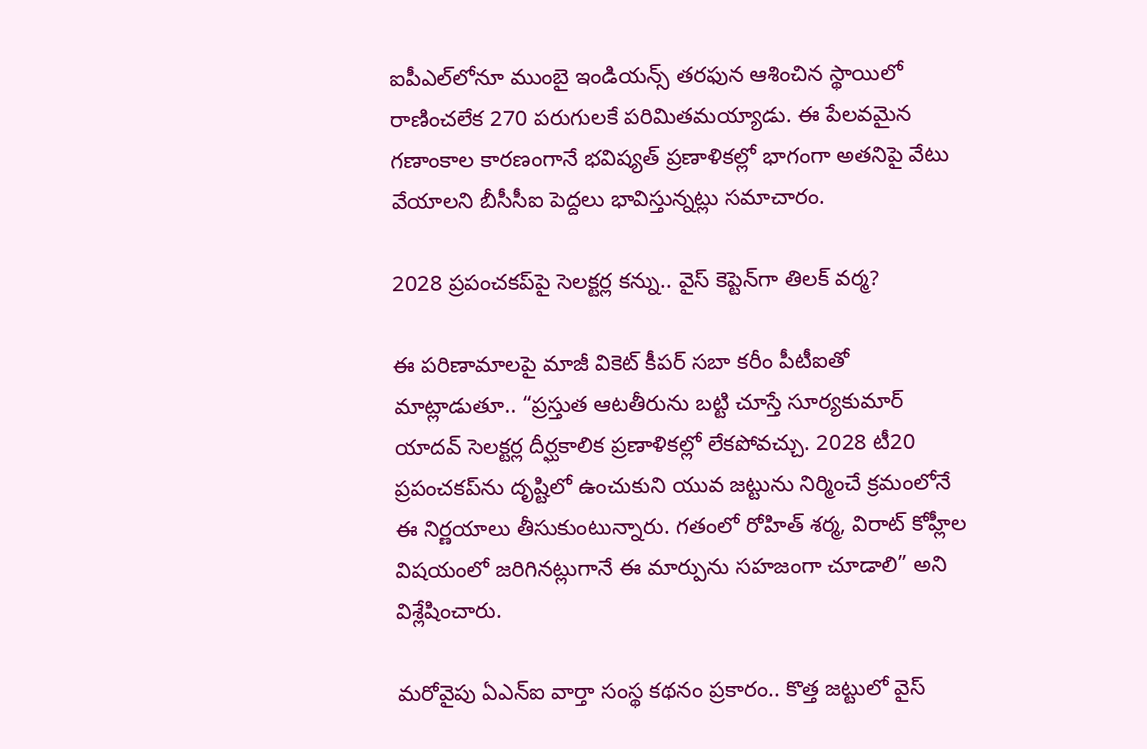ఐపీఎల్‌లోనూ ముంబై ఇండియన్స్ తరఫున ఆశించిన స్థాయిలో రాణించలేక 270 పరుగులకే పరిమితమయ్యాడు. ఈ పేలవమైన గణాంకాల కారణంగానే భవిష్యత్ ప్రణాళికల్లో భాగంగా అతనిపై వేటు వేయాలని బీసీసీఐ పెద్దలు భావిస్తున్నట్లు సమాచారం.

2028 ప్రపంచకప్‌పై సెలక్టర్ల కన్ను.. వైస్ కెప్టెన్‌గా తిలక్ వర్మ?

ఈ పరిణామాలపై మాజీ వికెట్ కీపర్ సబా కరీం పీటీఐతో మాట్లాడుతూ.. “ప్రస్తుత ఆటతీరును బట్టి చూస్తే సూర్యకుమార్ యాదవ్ సెలక్టర్ల దీర్ఘకాలిక ప్రణాళికల్లో లేకపోవచ్చు. 2028 టీ20 ప్రపంచకప్‌ను దృష్టిలో ఉంచుకుని యువ జట్టును నిర్మించే క్రమంలోనే ఈ నిర్ణయాలు తీసుకుంటున్నారు. గతంలో రోహిత్ శర్మ, విరాట్ కోహ్లీల విషయంలో జరిగినట్లుగానే ఈ మార్పును సహజంగా చూడాలి” అని విశ్లేషించారు.

మరోవైపు ఏఎన్ఐ వార్తా సంస్థ కథనం ప్రకారం.. కొత్త జట్టులో వైస్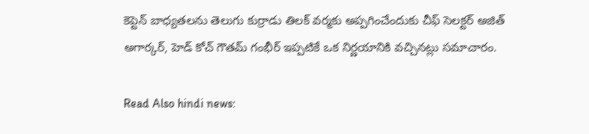కెప్టెన్‌ బాధ్యతలను తెలుగు కుర్రాడు తిలక్ వర్మకు అప్పగించేందుకు చీఫ్ సెలక్టర్ అజిత్ అగార్కర్, హెడ్ కోచ్ గౌతమ్ గంభీర్ ఇప్పటికే ఒక నిర్ణయానికి వచ్చినట్లు సమాచారం.

Read Also hindi news: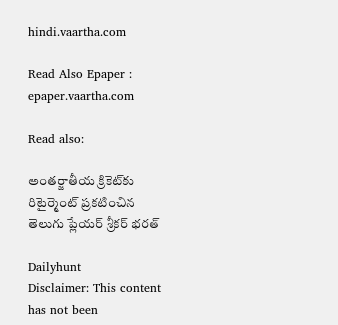hindi.vaartha.com

Read Also Epaper : epaper.vaartha.com

Read also:

అంతర్జాతీయ క్రికెట్‌కు రిటైర్మెంట్ ప్రకటించిన తెలుగు ప్లేయర్ శ్రీకర్ భరత్

Dailyhunt
Disclaimer: This content has not been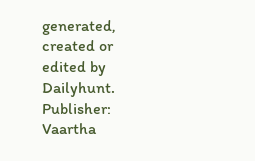generated, created or edited by Dailyhunt. Publisher: Vaartha